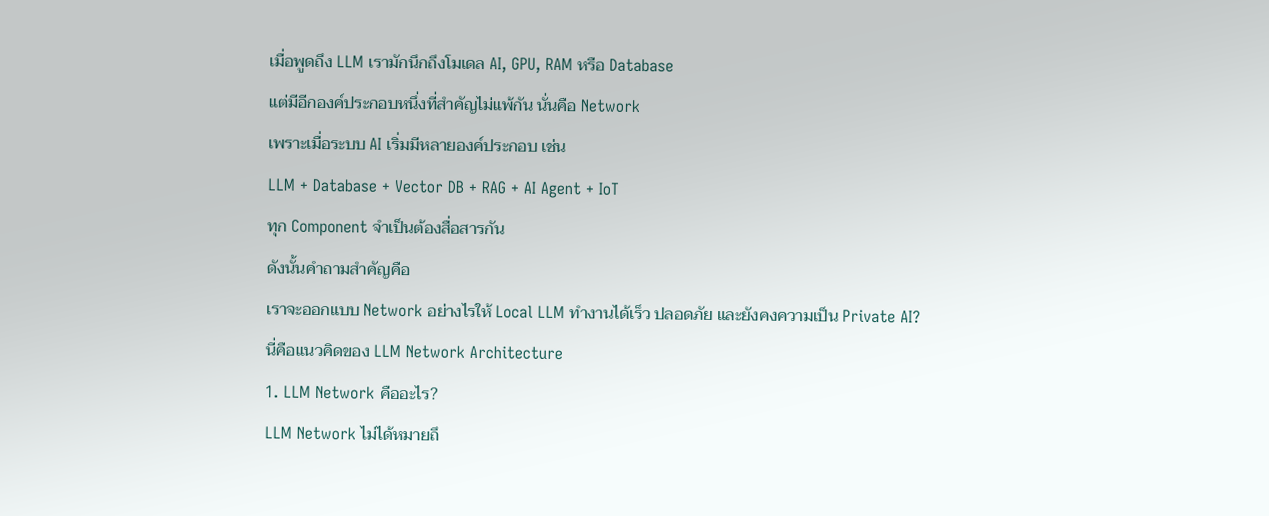เมื่อพูดถึง LLM เรามักนึกถึงโมเดล AI, GPU, RAM หรือ Database
แต่มีอีกองค์ประกอบหนึ่งที่สำคัญไม่แพ้กัน นั่นคือ Network
เพราะเมื่อระบบ AI เริ่มมีหลายองค์ประกอบ เช่น
LLM + Database + Vector DB + RAG + AI Agent + IoT
ทุก Component จำเป็นต้องสื่อสารกัน
ดังนั้นคำถามสำคัญคือ
เราจะออกแบบ Network อย่างไรให้ Local LLM ทำงานได้เร็ว ปลอดภัย และยังคงความเป็น Private AI?
นี่คือแนวคิดของ LLM Network Architecture
1. LLM Network คืออะไร?
LLM Network ไม่ได้หมายถึ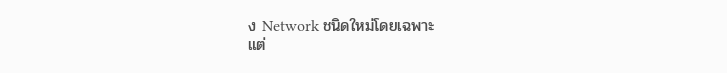ง Network ชนิดใหม่โดยเฉพาะ
แต่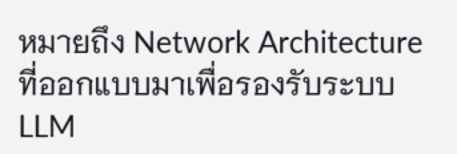หมายถึง Network Architecture ที่ออกแบบมาเพื่อรองรับระบบ LLM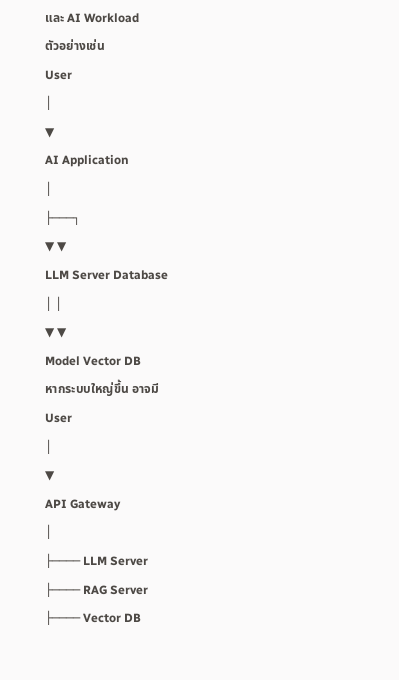และ AI Workload
ตัวอย่างเช่น
User
│
▼
AI Application
│
├───┐
▼ ▼
LLM Server Database
│ │
▼ ▼
Model Vector DB
หากระบบใหญ่ขึ้น อาจมี
User
│
▼
API Gateway
│
├──── LLM Server
├──── RAG Server
├──── Vector DB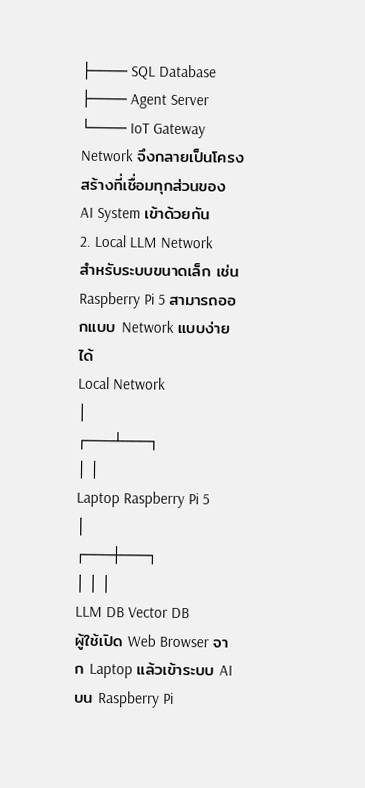├──── SQL Database
├──── Agent Server
└──── IoT Gateway
Network จึงกลายเป็นโครงสร้างที่เชื่อมทุกส่วนของ AI System เข้าด้วยกัน
2. Local LLM Network
สำหรับระบบขนาดเล็ก เช่น Raspberry Pi 5 สามารถออกแบบ Network แบบง่ายได้
Local Network
│
┌───┴───┐
│ │
Laptop Raspberry Pi 5
│
┌───┼───┐
│ │ │
LLM DB Vector DB
ผู้ใช้เปิด Web Browser จาก Laptop แล้วเข้าระบบ AI บน Raspberry Pi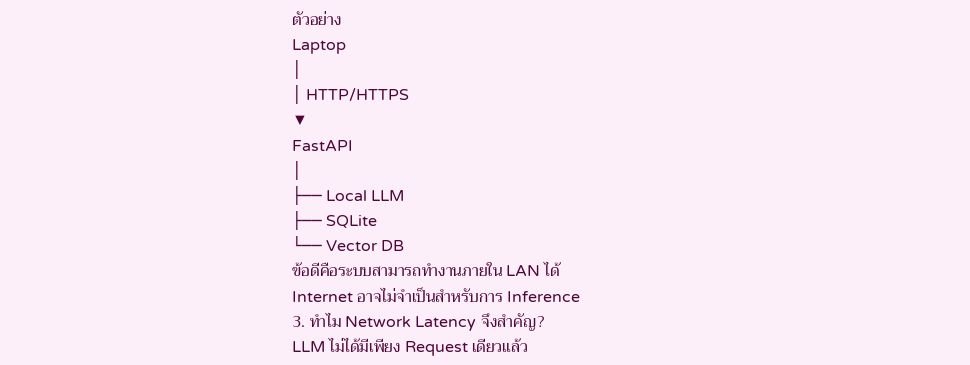ตัวอย่าง
Laptop
│
│ HTTP/HTTPS
▼
FastAPI
│
├── Local LLM
├── SQLite
└── Vector DB
ข้อดีคือระบบสามารถทำงานภายใน LAN ได้
Internet อาจไม่จำเป็นสำหรับการ Inference
3. ทำไม Network Latency จึงสำคัญ?
LLM ไม่ได้มีเพียง Request เดียวแล้ว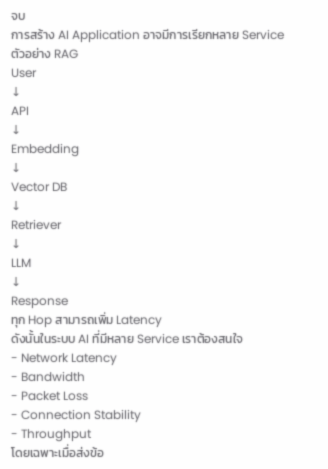จบ
การสร้าง AI Application อาจมีการเรียกหลาย Service
ตัวอย่าง RAG
User
↓
API
↓
Embedding
↓
Vector DB
↓
Retriever
↓
LLM
↓
Response
ทุก Hop สามารถเพิ่ม Latency
ดังนั้นในระบบ AI ที่มีหลาย Service เราต้องสนใจ
- Network Latency
- Bandwidth
- Packet Loss
- Connection Stability
- Throughput
โดยเฉพาะเมื่อส่งข้อ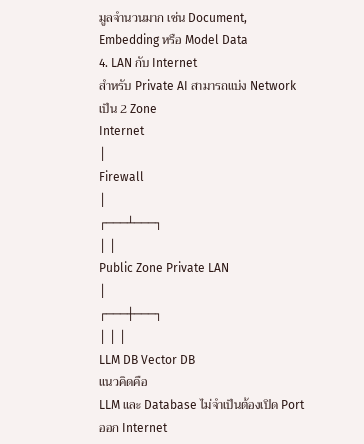มูลจำนวนมาก เช่น Document, Embedding หรือ Model Data
4. LAN กับ Internet
สำหรับ Private AI สามารถแบ่ง Network เป็น 2 Zone
Internet
│
Firewall
│
┌───┴───┐
│ │
Public Zone Private LAN
│
┌───┼───┐
│ │ │
LLM DB Vector DB
แนวคิดคือ
LLM และ Database ไม่จำเป็นต้องเปิด Port ออก Internet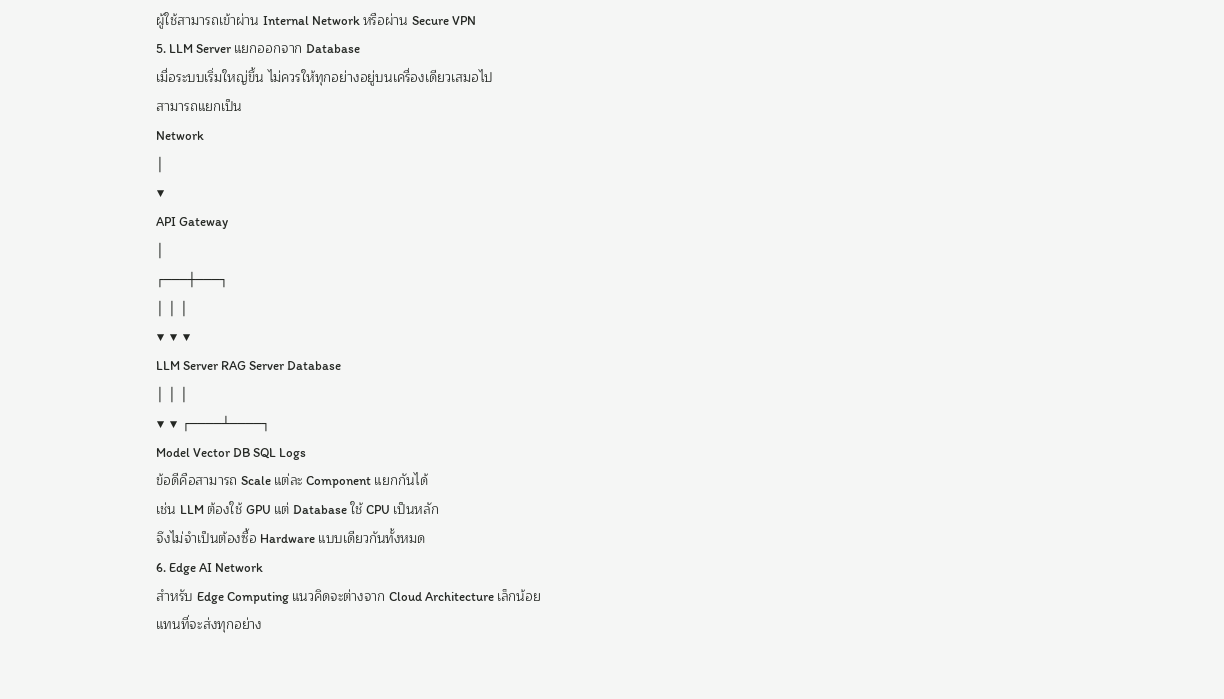ผู้ใช้สามารถเข้าผ่าน Internal Network หรือผ่าน Secure VPN
5. LLM Server แยกออกจาก Database
เมื่อระบบเริ่มใหญ่ขึ้น ไม่ควรให้ทุกอย่างอยู่บนเครื่องเดียวเสมอไป
สามารถแยกเป็น
Network
│
▼
API Gateway
│
┌───┼───┐
│ │ │
▼ ▼ ▼
LLM Server RAG Server Database
│ │ │
▼ ▼ ┌────┴────┐
Model Vector DB SQL Logs
ข้อดีคือสามารถ Scale แต่ละ Component แยกกันได้
เช่น LLM ต้องใช้ GPU แต่ Database ใช้ CPU เป็นหลัก
จึงไม่จำเป็นต้องซื้อ Hardware แบบเดียวกันทั้งหมด
6. Edge AI Network
สำหรับ Edge Computing แนวคิดจะต่างจาก Cloud Architecture เล็กน้อย
แทนที่จะส่งทุกอย่าง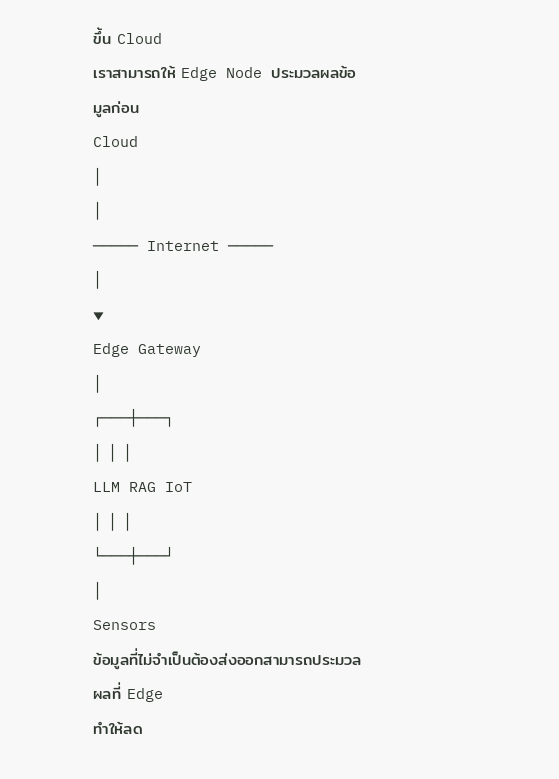ขึ้น Cloud
เราสามารถให้ Edge Node ประมวลผลข้อมูลก่อน
Cloud
│
│
───── Internet ─────
│
▼
Edge Gateway
│
┌───┼───┐
│ │ │
LLM RAG IoT
│ │ │
└───┼───┘
│
Sensors
ข้อมูลที่ไม่จำเป็นต้องส่งออกสามารถประมวลผลที่ Edge
ทำให้ลด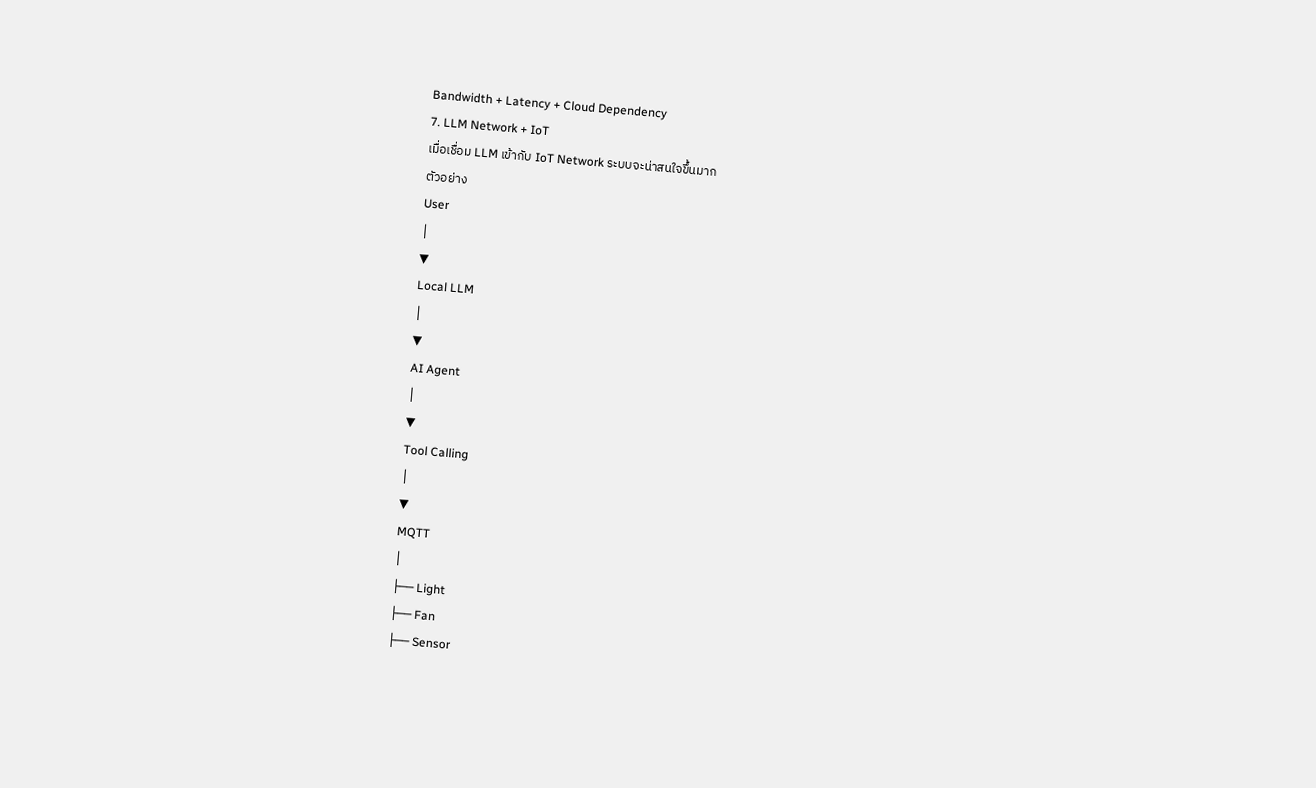Bandwidth + Latency + Cloud Dependency
7. LLM Network + IoT
เมื่อเชื่อม LLM เข้ากับ IoT Network ระบบจะน่าสนใจขึ้นมาก
ตัวอย่าง
User
│
▼
Local LLM
│
▼
AI Agent
│
▼
Tool Calling
│
▼
MQTT
│
├── Light
├── Fan
├── Sensor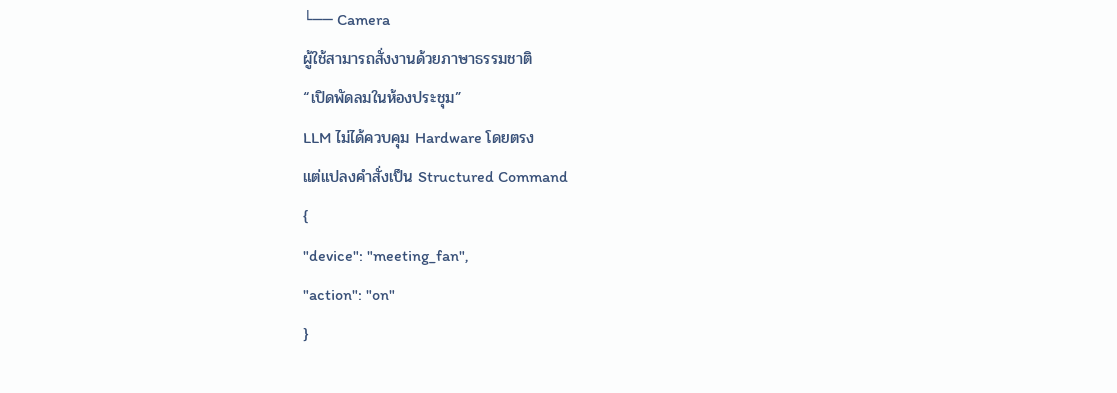└── Camera
ผู้ใช้สามารถสั่งงานด้วยภาษาธรรมชาติ
“เปิดพัดลมในห้องประชุม”
LLM ไม่ได้ควบคุม Hardware โดยตรง
แต่แปลงคำสั่งเป็น Structured Command
{
"device": "meeting_fan",
"action": "on"
}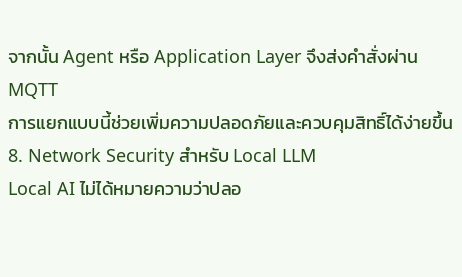จากนั้น Agent หรือ Application Layer จึงส่งคำสั่งผ่าน MQTT
การแยกแบบนี้ช่วยเพิ่มความปลอดภัยและควบคุมสิทธิ์ได้ง่ายขึ้น
8. Network Security สำหรับ Local LLM
Local AI ไม่ได้หมายความว่าปลอ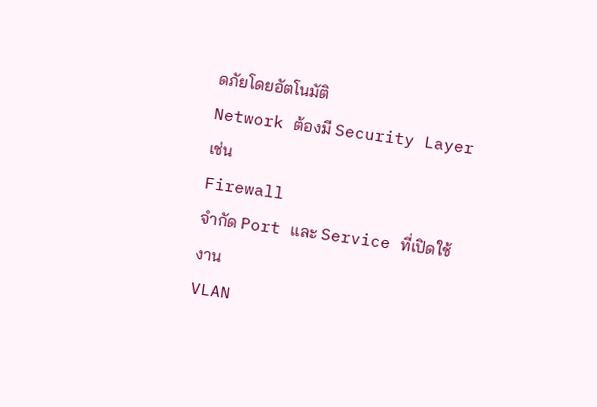ดภัยโดยอัตโนมัติ
Network ต้องมี Security Layer เช่น
Firewall
จำกัด Port และ Service ที่เปิดใช้งาน
VLAN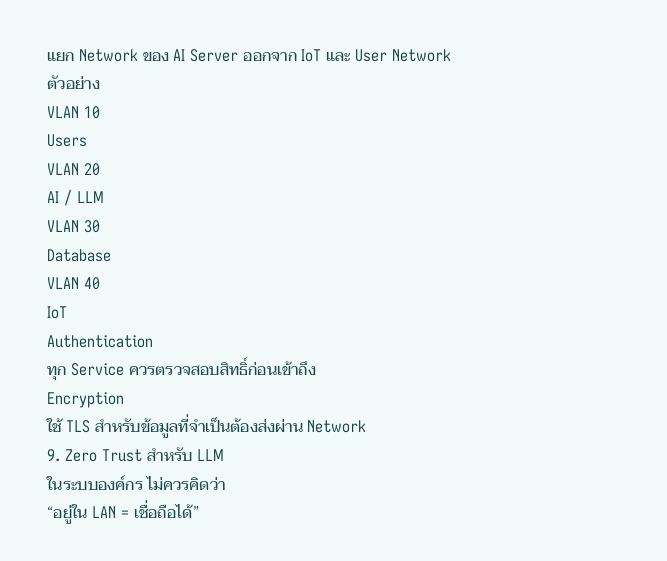แยก Network ของ AI Server ออกจาก IoT และ User Network
ตัวอย่าง
VLAN 10
Users
VLAN 20
AI / LLM
VLAN 30
Database
VLAN 40
IoT
Authentication
ทุก Service ควรตรวจสอบสิทธิ์ก่อนเข้าถึง
Encryption
ใช้ TLS สำหรับข้อมูลที่จำเป็นต้องส่งผ่าน Network
9. Zero Trust สำหรับ LLM
ในระบบองค์กร ไม่ควรคิดว่า
“อยู่ใน LAN = เชื่อถือได้”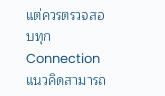แต่ควรตรวจสอบทุก Connection
แนวคิดสามารถ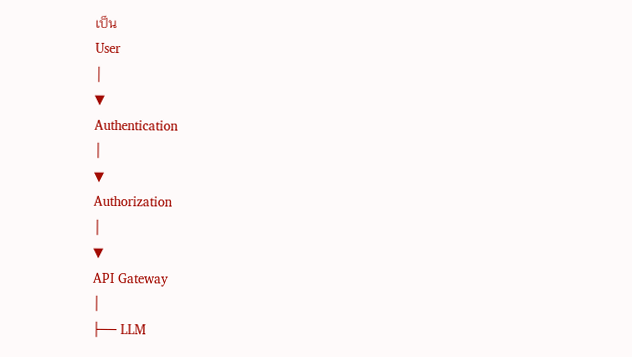เป็น
User
│
▼
Authentication
│
▼
Authorization
│
▼
API Gateway
│
├── LLM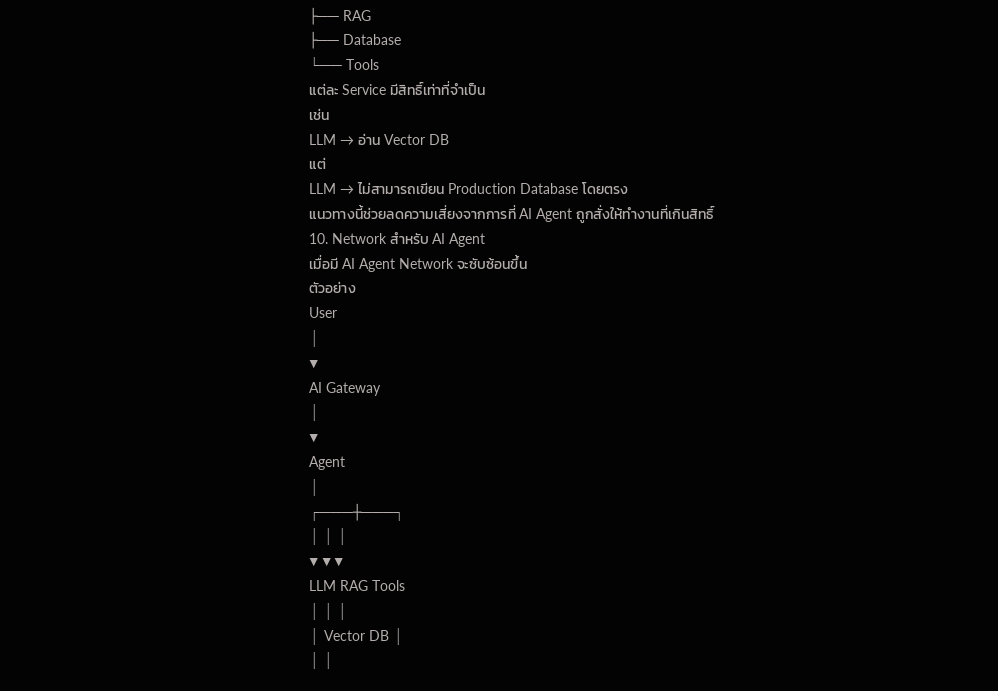├── RAG
├── Database
└── Tools
แต่ละ Service มีสิทธิ์เท่าที่จำเป็น
เช่น
LLM → อ่าน Vector DB
แต่
LLM → ไม่สามารถเขียน Production Database โดยตรง
แนวทางนี้ช่วยลดความเสี่ยงจากการที่ AI Agent ถูกสั่งให้ทำงานที่เกินสิทธิ์
10. Network สำหรับ AI Agent
เมื่อมี AI Agent Network จะซับซ้อนขึ้น
ตัวอย่าง
User
│
▼
AI Gateway
│
▼
Agent
│
┌───┼───┐
│ │ │
▼ ▼ ▼
LLM RAG Tools
│ │ │
│ Vector DB │
│ │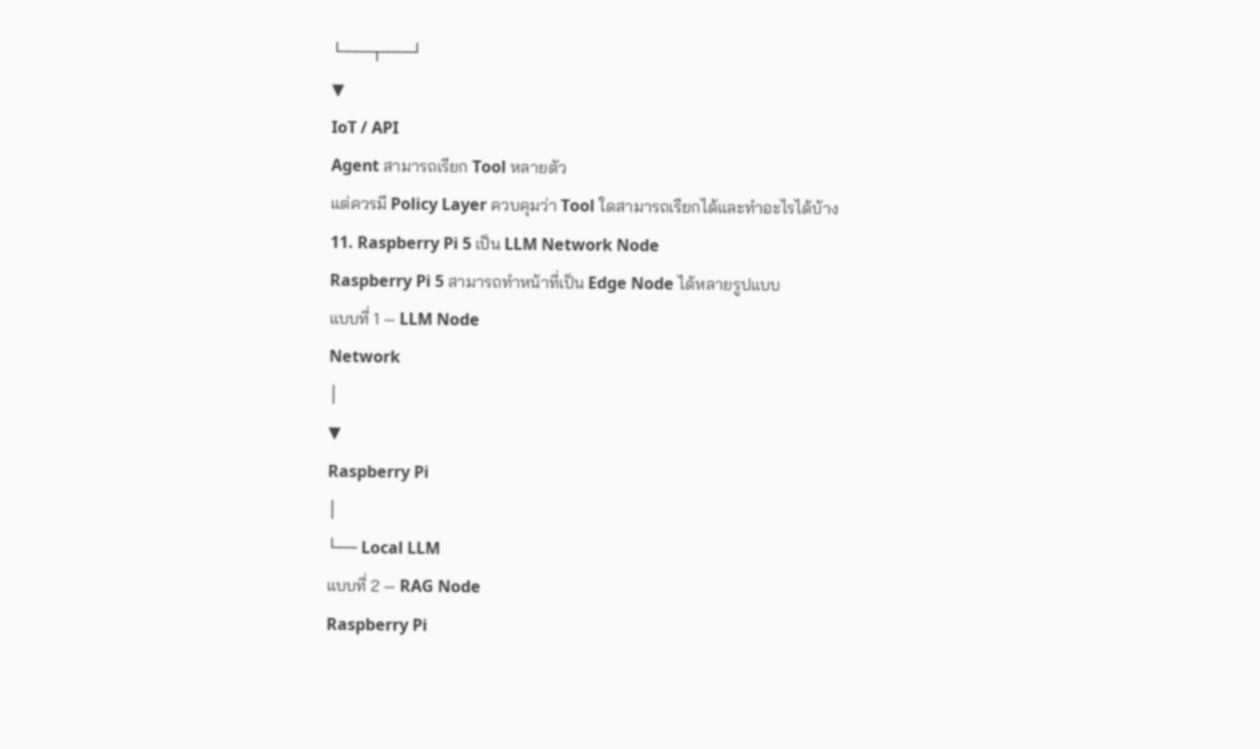└───┬───┘
▼
IoT / API
Agent สามารถเรียก Tool หลายตัว
แต่ควรมี Policy Layer ควบคุมว่า Tool ใดสามารถเรียกได้และทำอะไรได้บ้าง
11. Raspberry Pi 5 เป็น LLM Network Node
Raspberry Pi 5 สามารถทำหน้าที่เป็น Edge Node ได้หลายรูปแบบ
แบบที่ 1 — LLM Node
Network
│
▼
Raspberry Pi
│
└── Local LLM
แบบที่ 2 — RAG Node
Raspberry Pi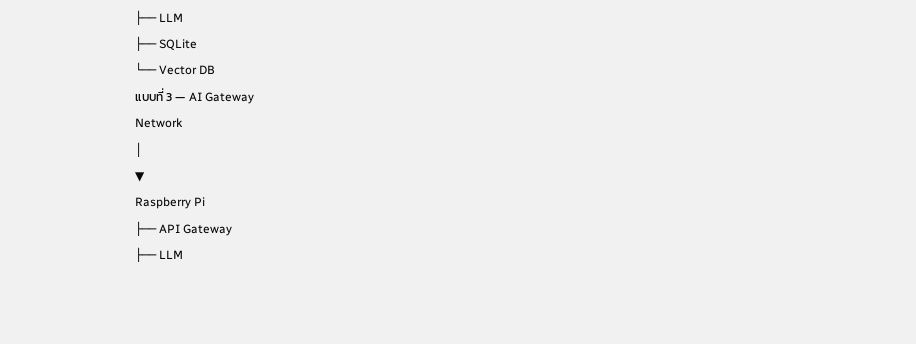├── LLM
├── SQLite
└── Vector DB
แบบที่ 3 — AI Gateway
Network
│
▼
Raspberry Pi
├── API Gateway
├── LLM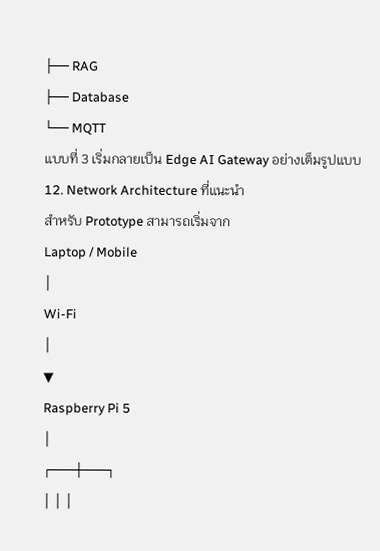├── RAG
├── Database
└── MQTT
แบบที่ 3 เริ่มกลายเป็น Edge AI Gateway อย่างเต็มรูปแบบ
12. Network Architecture ที่แนะนำ
สำหรับ Prototype สามารถเริ่มจาก
Laptop / Mobile
│
Wi-Fi
│
▼
Raspberry Pi 5
│
┌───┼───┐
│ │ │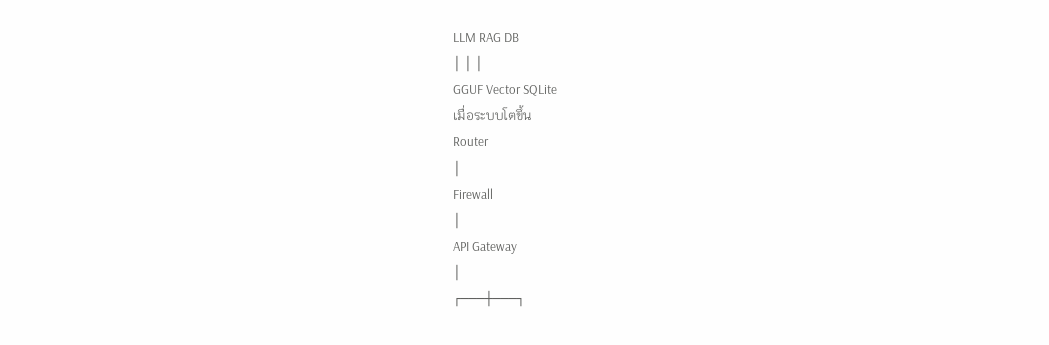LLM RAG DB
│ │ │
GGUF Vector SQLite
เมื่อระบบโตขึ้น
Router
│
Firewall
│
API Gateway
│
┌───┼───┐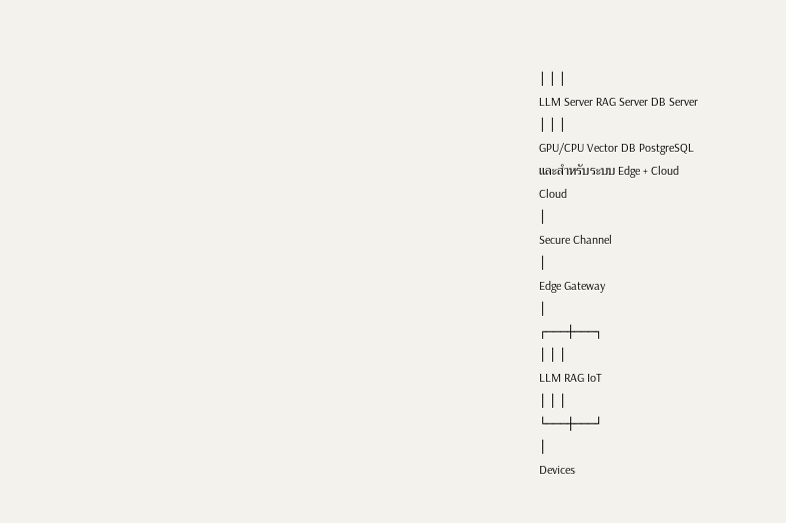│ │ │
LLM Server RAG Server DB Server
│ │ │
GPU/CPU Vector DB PostgreSQL
และสำหรับระบบ Edge + Cloud
Cloud
│
Secure Channel
│
Edge Gateway
│
┌───┼───┐
│ │ │
LLM RAG IoT
│ │ │
└───┼───┘
│
Devices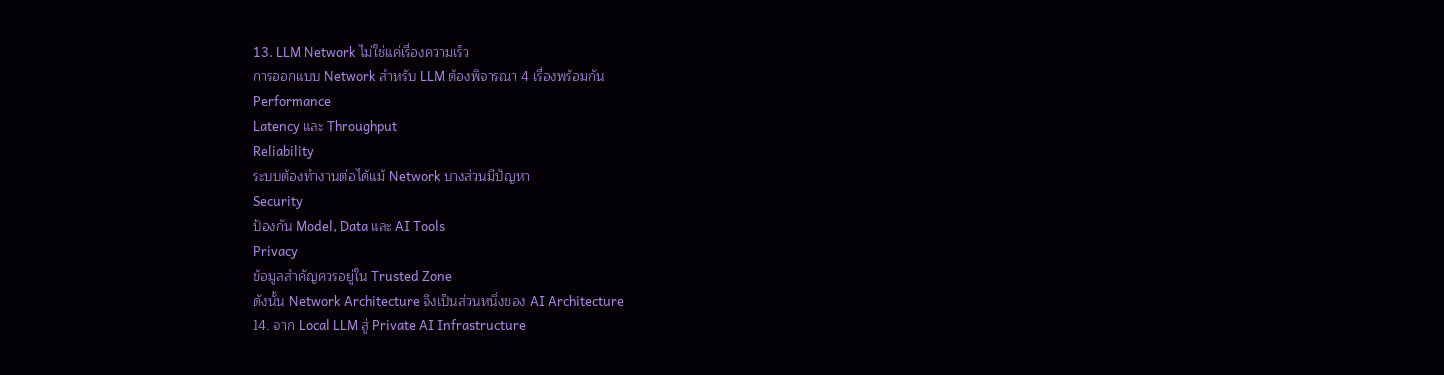13. LLM Network ไม่ใช่แค่เรื่องความเร็ว
การออกแบบ Network สำหรับ LLM ต้องพิจารณา 4 เรื่องพร้อมกัน
Performance
Latency และ Throughput
Reliability
ระบบต้องทำงานต่อได้แม้ Network บางส่วนมีปัญหา
Security
ป้องกัน Model, Data และ AI Tools
Privacy
ข้อมูลสำคัญควรอยู่ใน Trusted Zone
ดังนั้น Network Architecture จึงเป็นส่วนหนึ่งของ AI Architecture
14. จาก Local LLM สู่ Private AI Infrastructure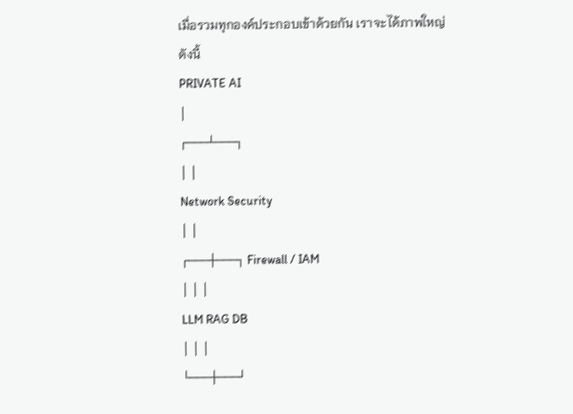เมื่อรวมทุกองค์ประกอบเข้าด้วยกัน เราจะได้ภาพใหญ่ดังนี้
PRIVATE AI
│
┌───┴───┐
│ │
Network Security
│ │
┌───┼───┐ Firewall / IAM
│ │ │
LLM RAG DB
│ │ │
└───┼───┘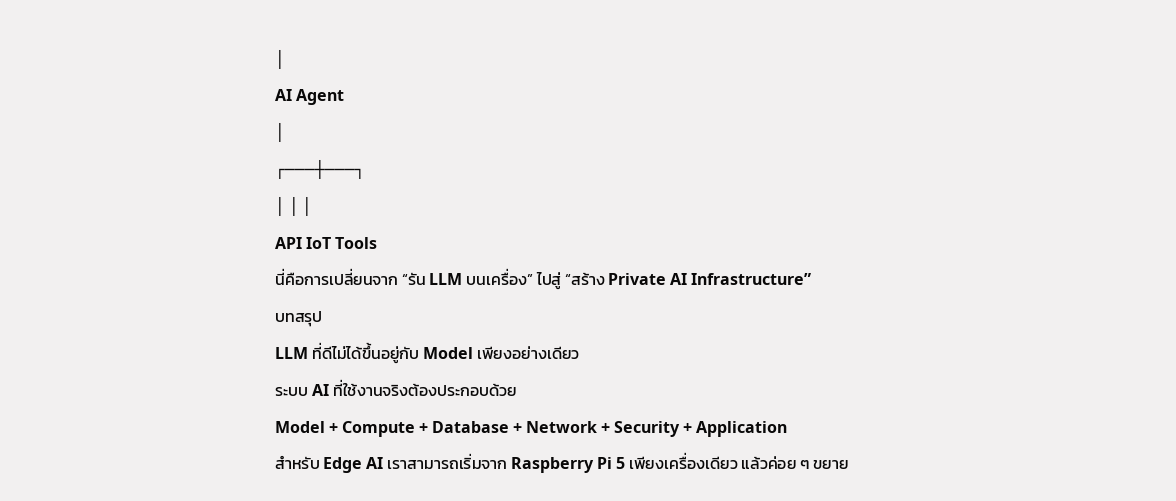│
AI Agent
│
┌───┼───┐
│ │ │
API IoT Tools
นี่คือการเปลี่ยนจาก “รัน LLM บนเครื่อง” ไปสู่ “สร้าง Private AI Infrastructure”
บทสรุป
LLM ที่ดีไม่ได้ขึ้นอยู่กับ Model เพียงอย่างเดียว
ระบบ AI ที่ใช้งานจริงต้องประกอบด้วย
Model + Compute + Database + Network + Security + Application
สำหรับ Edge AI เราสามารถเริ่มจาก Raspberry Pi 5 เพียงเครื่องเดียว แล้วค่อย ๆ ขยาย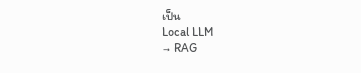เป็น
Local LLM
→ RAG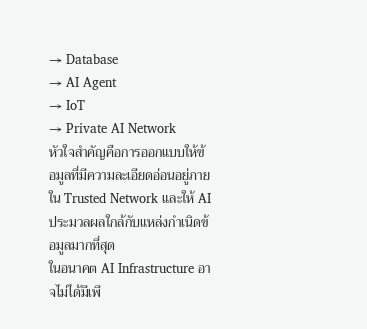→ Database
→ AI Agent
→ IoT
→ Private AI Network
หัวใจสำคัญคือการออกแบบให้ข้อมูลที่มีความละเอียดอ่อนอยู่ภายใน Trusted Network และให้ AI ประมวลผลใกล้กับแหล่งกำเนิดข้อมูลมากที่สุด
ในอนาคต AI Infrastructure อาจไม่ได้มีเพี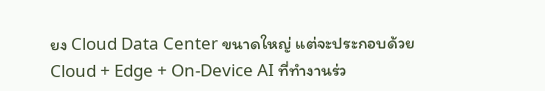ยง Cloud Data Center ขนาดใหญ่ แต่จะประกอบด้วย Cloud + Edge + On-Device AI ที่ทำงานร่ว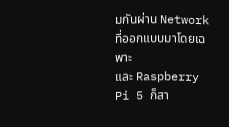มกันผ่าน Network ที่ออกแบบมาโดยเฉพาะ
และ Raspberry Pi 5 ก็สา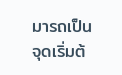มารถเป็นจุดเริ่มต้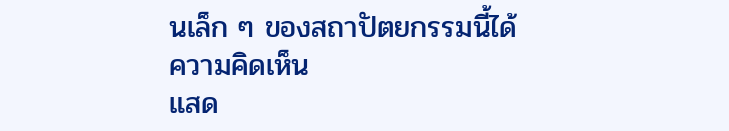นเล็ก ๆ ของสถาปัตยกรรมนี้ได้
ความคิดเห็น
แสด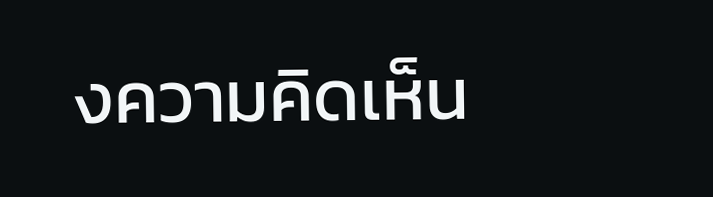งความคิดเห็น